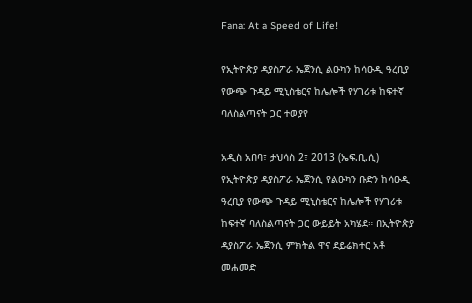Fana: At a Speed of Life!

የኢትዮጵያ ዳያስፖራ ኤጀንሲ ልዑካን ከሳዑዲ ዓረቢያ የውጭ ጉዳይ ሚኒስቴርና ከሌሎች የሃገሪቱ ከፍተኛ ባለስልጣናት ጋር ተወያየ

አዲስ አበባ፣ ታህሳስ 2፣ 2013 (ኤፍ.ቢ.ሲ) የኢትዮጵያ ዳያስፖራ ኤጀንሲ የልዑካን ቡድን ከሳዑዲ ዓረቢያ የውጭ ጉዳይ ሚኒስቴርና ከሌሎች የሃገሪቱ ከፍተኛ ባለስልጣናት ጋር ውይይት አካሄደ። በኢትዮጵያ ዳያስፖራ ኤጀንሲ ምክትል ዋና ደይሬክተር አቶ መሐመድ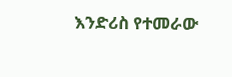እንድሪስ የተመራው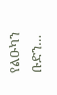የልዑካን ቡድን…